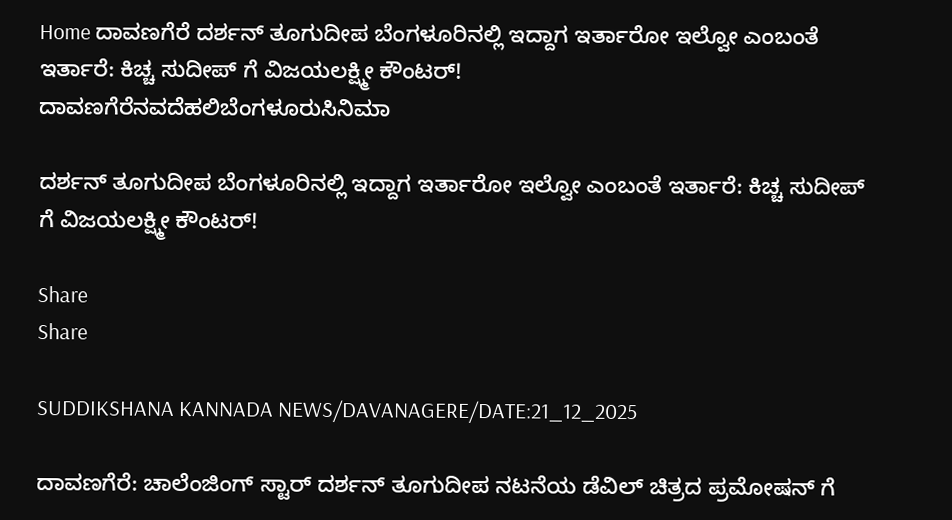Home ದಾವಣಗೆರೆ ದರ್ಶನ್ ತೂಗುದೀಪ ಬೆಂಗಳೂರಿನಲ್ಲಿ ಇದ್ದಾಗ ಇರ್ತಾರೋ ಇಲ್ವೋ ಎಂಬಂತೆ ಇರ್ತಾರೆ: ಕಿಚ್ಚ ಸುದೀಪ್ ಗೆ ವಿಜಯಲಕ್ಷ್ಮೀ ಕೌಂಟರ್!
ದಾವಣಗೆರೆನವದೆಹಲಿಬೆಂಗಳೂರುಸಿನಿಮಾ

ದರ್ಶನ್ ತೂಗುದೀಪ ಬೆಂಗಳೂರಿನಲ್ಲಿ ಇದ್ದಾಗ ಇರ್ತಾರೋ ಇಲ್ವೋ ಎಂಬಂತೆ ಇರ್ತಾರೆ: ಕಿಚ್ಚ ಸುದೀಪ್ ಗೆ ವಿಜಯಲಕ್ಷ್ಮೀ ಕೌಂಟರ್!

Share
Share

SUDDIKSHANA KANNADA NEWS/DAVANAGERE/DATE:21_12_2025

ದಾವಣಗೆರೆ: ಚಾಲೆಂಜಿಂಗ್ ಸ್ಟಾರ್ ದರ್ಶನ್ ತೂಗುದೀಪ ನಟನೆಯ ಡೆವಿಲ್ ಚಿತ್ರದ ಪ್ರಮೋಷನ್ ಗೆ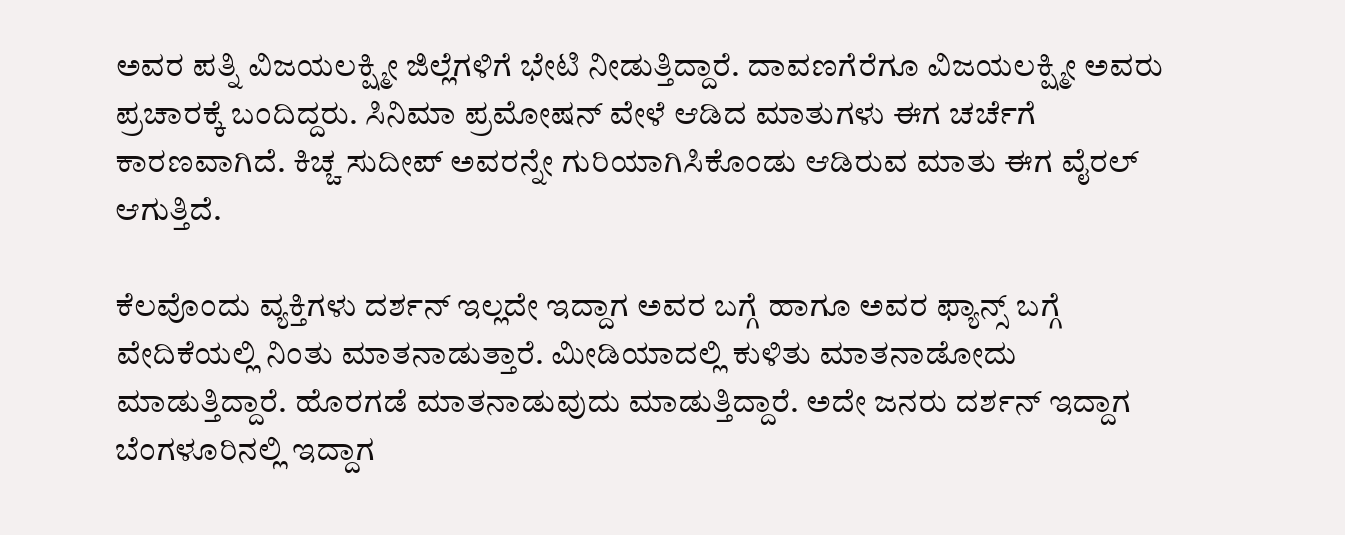ಅವರ ಪತ್ನಿ ವಿಜಯಲಕ್ಷ್ಮೀ ಜಿಲ್ಲೆಗಳಿಗೆ ಭೇಟಿ ನೀಡುತ್ತಿದ್ದಾರೆ. ದಾವಣಗೆರೆಗೂ ವಿಜಯಲಕ್ಷ್ಮೀ ಅವರು ಪ್ರಚಾರಕ್ಕೆ ಬಂದಿದ್ದರು. ಸಿನಿಮಾ ಪ್ರಮೋಷನ್ ವೇಳೆ ಆಡಿದ ಮಾತುಗಳು ಈಗ ಚರ್ಚೆಗೆ ಕಾರಣವಾಗಿದೆ. ಕಿಚ್ಚ ಸುದೀಪ್ ಅವರನ್ನೇ ಗುರಿಯಾಗಿಸಿಕೊಂಡು ಆಡಿರುವ ಮಾತು ಈಗ ವೈರಲ್ ಆಗುತ್ತಿದೆ.

ಕೆಲವೊಂದು ವ್ಯಕ್ತಿಗಳು ದರ್ಶನ್ ಇಲ್ಲದೇ ಇದ್ದಾಗ ಅವರ ಬಗ್ಗೆ ಹಾಗೂ ಅವರ ಫ್ಯಾನ್ಸ್ ಬಗ್ಗೆ ವೇದಿಕೆಯಲ್ಲಿ ನಿಂತು ಮಾತನಾಡುತ್ತಾರೆ. ಮೀಡಿಯಾದಲ್ಲಿ ಕುಳಿತು ಮಾತನಾಡೋದು ಮಾಡುತ್ತಿದ್ದಾರೆ. ಹೊರಗಡೆ ಮಾತನಾಡುವುದು ಮಾಡುತ್ತಿದ್ದಾರೆ. ಅದೇ ಜನರು ದರ್ಶನ್ ಇದ್ದಾಗ ಬೆಂಗಳೂರಿನಲ್ಲಿ ಇದ್ದಾಗ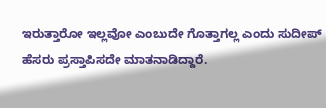ಇರುತ್ತಾರೋ ಇಲ್ಲವೋ ಎಂಬುದೇ ಗೊತ್ತಾಗಲ್ಲ ಎಂದು ಸುದೀಪ್ ಹೆಸರು ಪ್ರಸ್ತಾಪಿಸದೇ ಮಾತನಾಡಿದ್ದಾರೆ.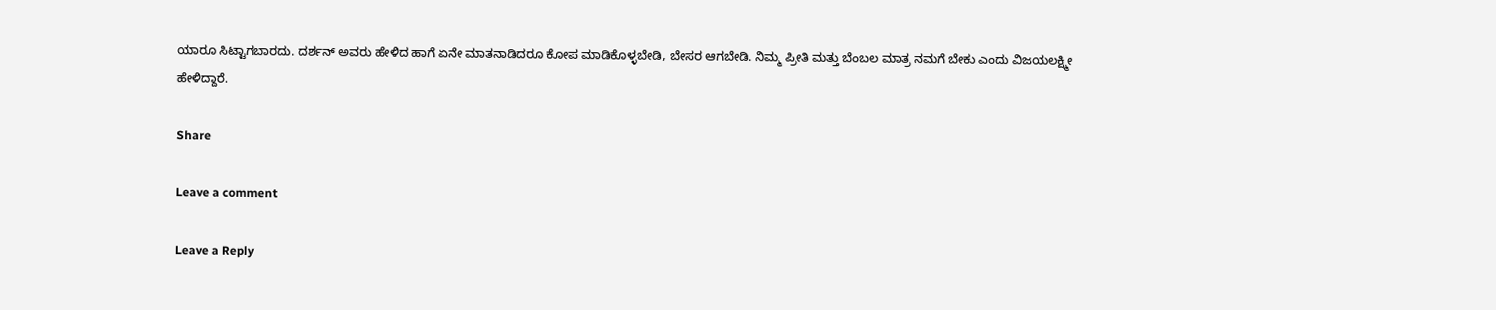ಯಾರೂ ಸಿಟ್ಟಾಗಬಾರದು. ದರ್ಶನ್ ಅವರು ಹೇಳಿದ ಹಾಗೆ ಏನೇ ಮಾತನಾಡಿದರೂ ಕೋಪ ಮಾಡಿಕೊಳ್ಳಬೇಡಿ, ಬೇಸರ ಆಗಬೇಡಿ. ನಿಮ್ಮ ಪ್ರೀತಿ ಮತ್ತು ಬೆಂಬಲ ಮಾತ್ರ ನಮಗೆ ಬೇಕು ಎಂದು ವಿಜಯಲಕ್ಷ್ಮೀ ಹೇಳಿದ್ದಾರೆ.

Share

Leave a comment

Leave a Reply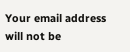Your email address will not be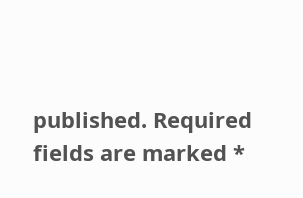published. Required fields are marked *